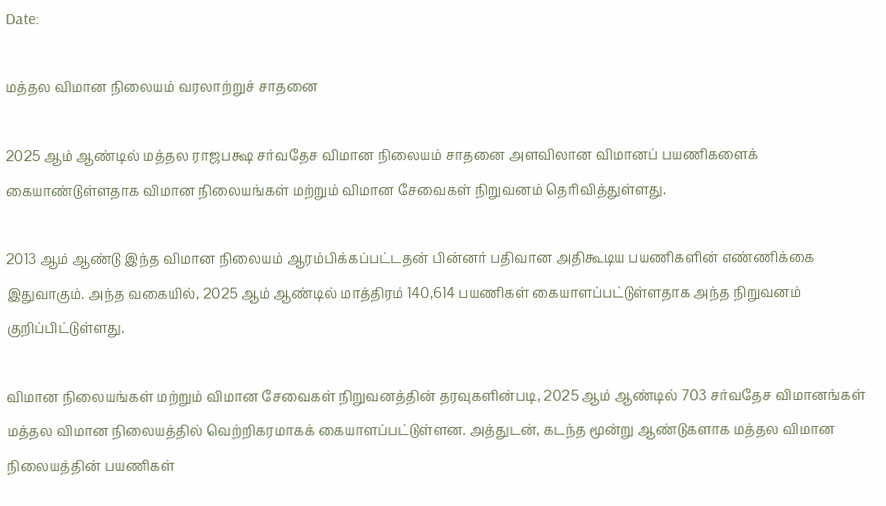Date:

மத்தல விமான நிலையம் வரலாற்றுச் சாதனை

2025 ஆம் ஆண்டில் மத்தல ராஜபக்ஷ சர்வதேச விமான நிலையம் சாதனை அளவிலான விமானப் பயணிகளைக் கையாண்டுள்ளதாக விமான நிலையங்கள் மற்றும் விமான சேவைகள் நிறுவனம் தெரிவித்துள்ளது.

2013 ஆம் ஆண்டு இந்த விமான நிலையம் ஆரம்பிக்கப்பட்டதன் பின்னர் பதிவான அதிகூடிய பயணிகளின் எண்ணிக்கை இதுவாகும். அந்த வகையில், 2025 ஆம் ஆண்டில் மாத்திரம் 140,614 பயணிகள் கையாளப்பட்டுள்ளதாக அந்த நிறுவனம் குறிப்பிட்டுள்ளது.

விமான நிலையங்கள் மற்றும் விமான சேவைகள் நிறுவனத்தின் தரவுகளின்படி, 2025 ஆம் ஆண்டில் 703 சர்வதேச விமானங்கள் மத்தல விமான நிலையத்தில் வெற்றிகரமாகக் கையாளப்பட்டுள்ளன. அத்துடன், கடந்த மூன்று ஆண்டுகளாக மத்தல விமான நிலையத்தின் பயணிகள்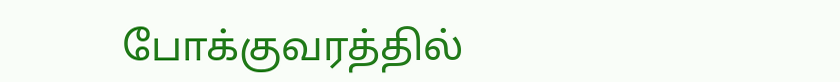போக்குவரத்தில்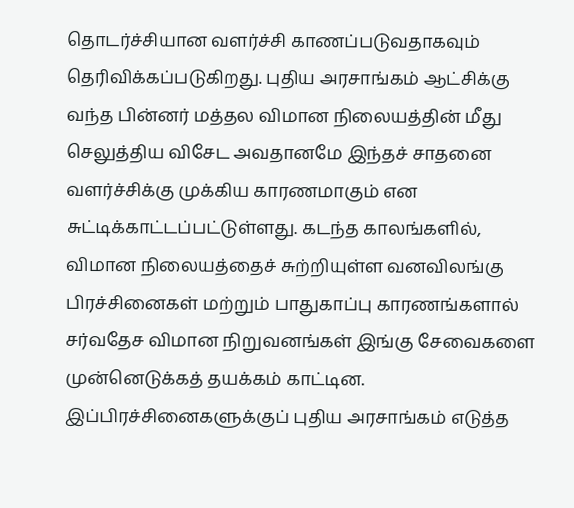தொடர்ச்சியான வளர்ச்சி காணப்படுவதாகவும் தெரிவிக்கப்படுகிறது. புதிய அரசாங்கம் ஆட்சிக்கு வந்த பின்னர் மத்தல விமான நிலையத்தின் மீது செலுத்திய விசேட அவதானமே இந்தச் சாதனை வளர்ச்சிக்கு முக்கிய காரணமாகும் என சுட்டிக்காட்டப்பட்டுள்ளது. கடந்த காலங்களில், விமான நிலையத்தைச் சுற்றியுள்ள வனவிலங்கு பிரச்சினைகள் மற்றும் பாதுகாப்பு காரணங்களால் சர்வதேச விமான நிறுவனங்கள் இங்கு சேவைகளை முன்னெடுக்கத் தயக்கம் காட்டின. இப்பிரச்சினைகளுக்குப் புதிய அரசாங்கம் எடுத்த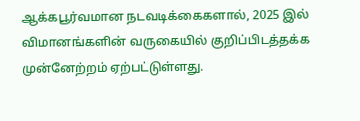ஆக்கபூர்வமான நடவடிக்கைகளால், 2025 இல் விமானங்களின் வருகையில் குறிப்பிடத்தக்க முன்னேற்றம் ஏற்பட்டுள்ளது.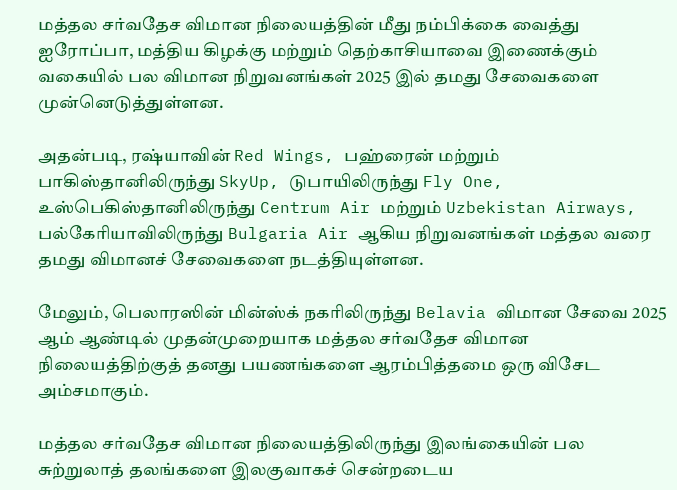மத்தல சர்வதேச விமான நிலையத்தின் மீது நம்பிக்கை வைத்து ஐரோப்பா, மத்திய கிழக்கு மற்றும் தெற்காசியாவை இணைக்கும் வகையில் பல விமான நிறுவனங்கள் 2025 இல் தமது சேவைகளை முன்னெடுத்துள்ளன.

அதன்படி, ரஷ்யாவின் Red Wings, பஹ்ரைன் மற்றும் பாகிஸ்தானிலிருந்து SkyUp, டுபாயிலிருந்து Fly One, உஸ்பெகிஸ்தானிலிருந்து Centrum Air மற்றும் Uzbekistan Airways, பல்கேரியாவிலிருந்து Bulgaria Air ஆகிய நிறுவனங்கள் மத்தல வரை தமது விமானச் சேவைகளை நடத்தியுள்ளன.

மேலும், பெலாரஸின் மின்ஸ்க் நகரிலிருந்து Belavia விமான சேவை 2025 ஆம் ஆண்டில் முதன்முறையாக மத்தல சர்வதேச விமான நிலையத்திற்குத் தனது பயணங்களை ஆரம்பித்தமை ஒரு விசேட அம்சமாகும்.

மத்தல சர்வதேச விமான நிலையத்திலிருந்து இலங்கையின் பல சுற்றுலாத் தலங்களை இலகுவாகச் சென்றடைய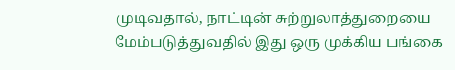முடிவதால், நாட்டின் சுற்றுலாத்துறையை மேம்படுத்துவதில் இது ஒரு முக்கிய பங்கை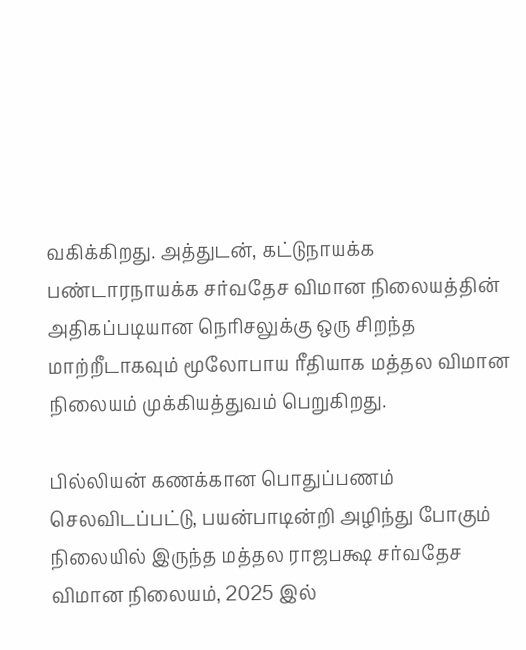வகிக்கிறது. அத்துடன், கட்டுநாயக்க பண்டாரநாயக்க சர்வதேச விமான நிலையத்தின் அதிகப்படியான நெரிசலுக்கு ஒரு சிறந்த மாற்றீடாகவும் மூலோபாய ரீதியாக மத்தல விமான நிலையம் முக்கியத்துவம் பெறுகிறது.

பில்லியன் கணக்கான பொதுப்பணம் செலவிடப்பட்டு, பயன்பாடின்றி அழிந்து போகும் நிலையில் இருந்த மத்தல ராஜபக்ஷ சர்வதேச விமான நிலையம், 2025 இல்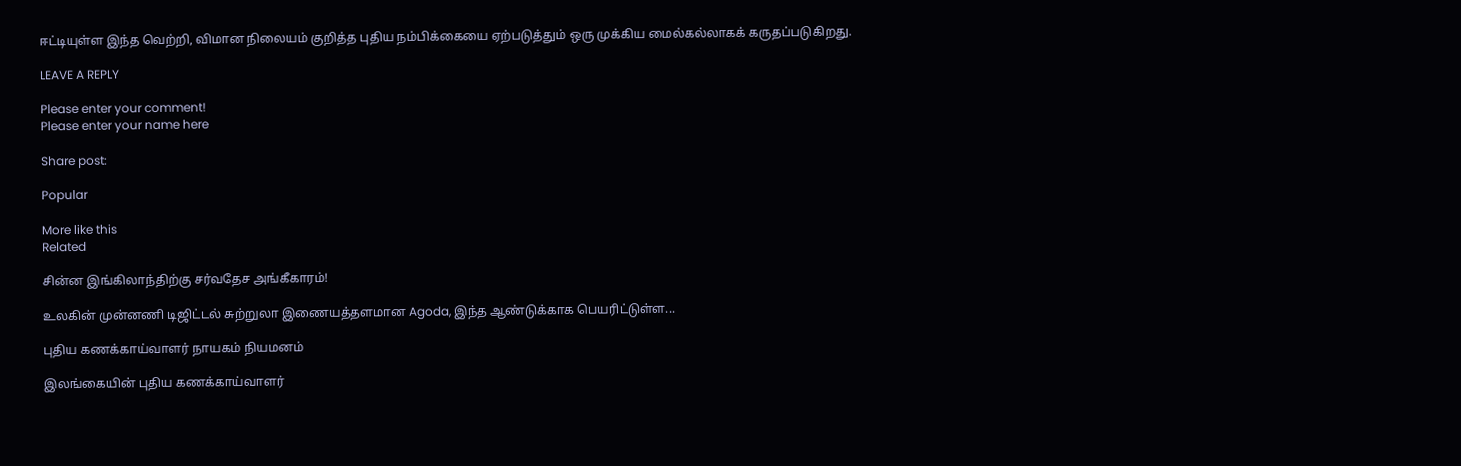ஈட்டியுள்ள இந்த வெற்றி, விமான நிலையம் குறித்த புதிய நம்பிக்கையை ஏற்படுத்தும் ஒரு முக்கிய மைல்கல்லாகக் கருதப்படுகிறது.

LEAVE A REPLY

Please enter your comment!
Please enter your name here

Share post:

Popular

More like this
Related

சின்ன இங்கிலாந்திற்கு சர்வதேச அங்கீகாரம்!

உலகின் முன்னணி டிஜிட்டல் சுற்றுலா இணையத்தளமான Agoda, இந்த ஆண்டுக்காக பெயரிட்டுள்ள...

புதிய கணக்காய்வாளர் நாயகம் நியமனம்

இலங்கையின் புதிய கணக்காய்வாளர்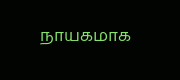நாயகமாக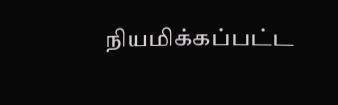நியமிக்கப்பட்ட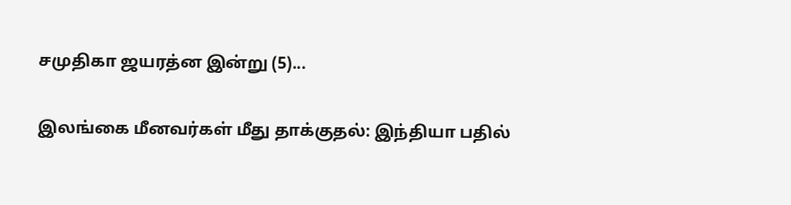சமுதிகா ஜயரத்ன இன்று (5)...

இலங்கை மீனவர்கள் மீது தாக்குதல்: இந்தியா பதில்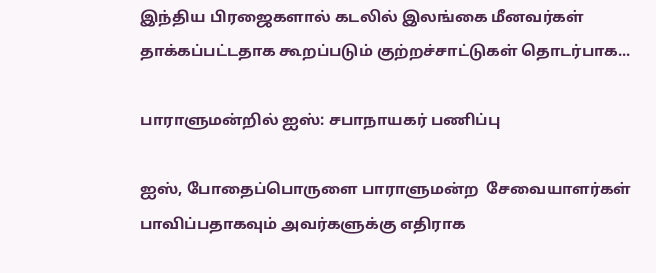இந்திய பிரஜைகளால் கடலில் இலங்கை மீனவர்கள் தாக்கப்பட்டதாக கூறப்படும் குற்றச்சாட்டுகள் தொடர்பாக...

பாராளுமன்றில் ஐஸ்: சபாநாயகர் பணிப்பு

ஐஸ், போதைப்பொருளை பாராளுமன்ற  சேவையாளர்கள் பாவிப்பதாகவும் அவர்களுக்கு எதிராக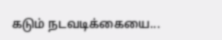கடும் நடவடிக்கையை...